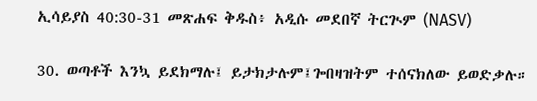ኢሳይያስ 40:30-31 መጽሐፍ ቅዱስ፥ አዲሱ መደበኛ ትርጒም (NASV)

30. ወጣቶች እንኳ ይደክማሉ፤ ይታክታሉም፤ጐበዛዝትም ተሰናክለው ይወድቃሉ።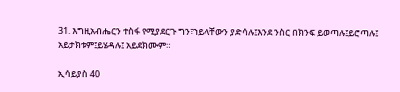31. እግዚአብሔርን ተስፋ የሚያደርጉ ግን፣ኀይላቸውን ያድሳሉ፤እንደ ንስር በክንፍ ይወጣሉ፤ይሮጣሉ፤ አይታክቱም፤ይሄዳሉ፤ አይደክሙም።

ኢሳይያስ 40